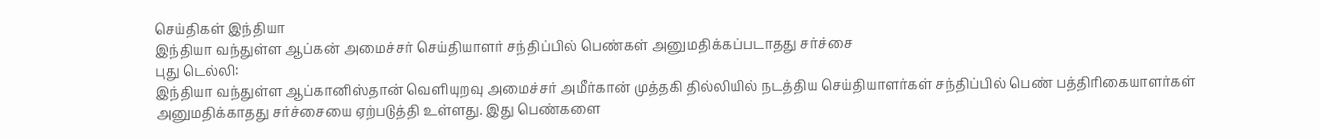செய்திகள் இந்தியா
இந்தியா வந்துள்ள ஆப்கன் அமைச்சர் செய்தியாளர் சந்திப்பில் பெண்கள் அனுமதிக்கப்படாதது சர்ச்சை
புது டெல்லி:
இந்தியா வந்துள்ள ஆப்கானிஸ்தான் வெளியுறவு அமைச்சர் அமீர்கான் முத்தகி தில்லியில் நடத்திய செய்தியாளர்கள் சந்திப்பில் பெண் பத்திரிகையாளர்கள் அனுமதிக்காதது சர்ச்சையை ஏற்படுத்தி உள்ளது. இது பெண்களை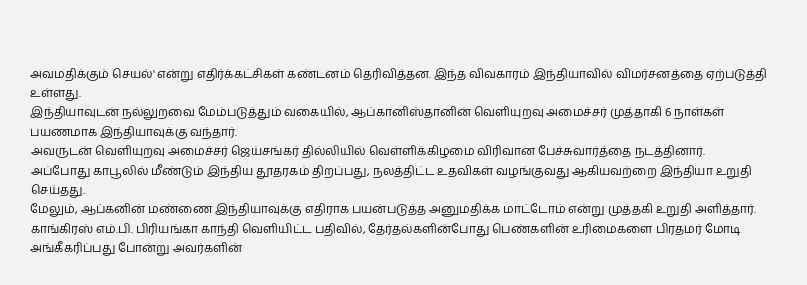அவமதிக்கும் செயல்' என்று எதிர்க்கட்சிகள் கண்டனம் தெரிவித்தன. இந்த விவகாரம் இந்தியாவில் விமர்சனத்தை ஏற்படுத்தி உள்ளது.
இந்தியாவுடன் நல்லுறவை மேம்படுத்தும் வகையில், ஆப்கானிஸ்தானின் வெளியுறவு அமைச்சர் முத்தாகி 6 நாள்கள் பயணமாக இந்தியாவுக்கு வந்தார்.
அவருடன் வெளியுறவு அமைச்சர் ஜெய்சங்கர் தில்லியில் வெள்ளிக்கிழமை விரிவான பேச்சுவார்த்தை நடத்தினார்.
அப்போது காபூலில் மீண்டும் இந்திய தூதரகம் திறப்பது, நலத்திட்ட உதவிகள் வழங்குவது ஆகியவற்றை இந்தியா உறுதி செய்தது.
மேலும், ஆப்கனின் மண்ணை இந்தியாவுக்கு எதிராக பயன்படுத்த அனுமதிக்க மாட்டோம் என்று முத்தகி உறுதி அளித்தார்.
காங்கிரஸ் எம்.பி. பிரியங்கா காந்தி வெளியிட்ட பதிவில், தேர்தல்களின்போது பெண்களின் உரிமைகளை பிரதமர் மோடி அங்கீகரிப்பது போன்று அவர்களின்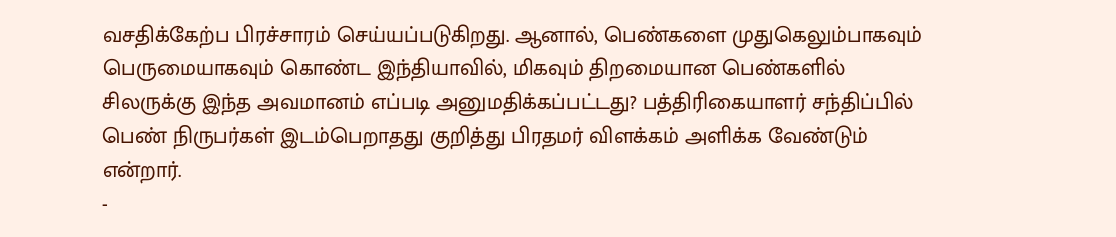வசதிக்கேற்ப பிரச்சாரம் செய்யப்படுகிறது. ஆனால், பெண்களை முதுகெலும்பாகவும் பெருமையாகவும் கொண்ட இந்தியாவில், மிகவும் திறமையான பெண்களில் சிலருக்கு இந்த அவமானம் எப்படி அனுமதிக்கப்பட்டது? பத்திரிகையாளர் சந்திப்பில் பெண் நிருபர்கள் இடம்பெறாதது குறித்து பிரதமர் விளக்கம் அளிக்க வேண்டும் என்றார்.
-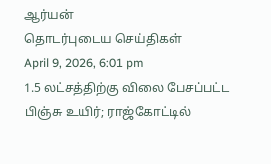ஆர்யன்
தொடர்புடைய செய்திகள்
April 9, 2026, 6:01 pm
1.5 லட்சத்திற்கு விலை பேசப்பட்ட பிஞ்சு உயிர்; ராஜ்கோட்டில்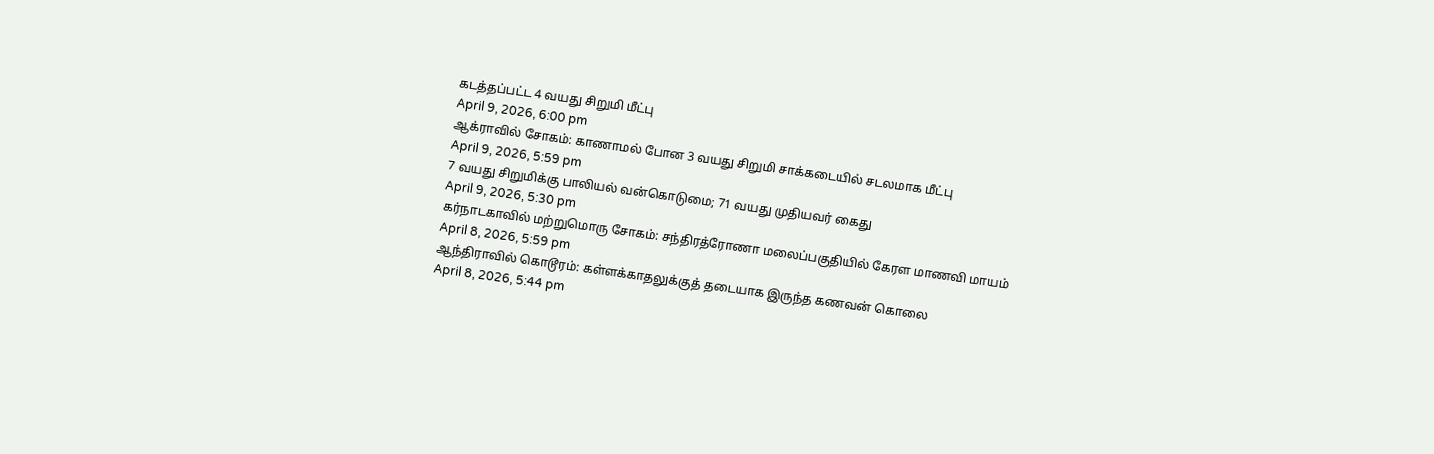கடத்தப்பட்ட 4 வயது சிறுமி மீட்பு
April 9, 2026, 6:00 pm
ஆக்ராவில் சோகம்: காணாமல் போன 3 வயது சிறுமி சாக்கடையில் சடலமாக மீட்பு
April 9, 2026, 5:59 pm
7 வயது சிறுமிக்கு பாலியல் வன்கொடுமை; 71 வயது முதியவர் கைது
April 9, 2026, 5:30 pm
கர்நாடகாவில் மற்றுமொரு சோகம்: சந்திரத்ரோணா மலைப்பகுதியில் கேரள மாணவி மாயம்
April 8, 2026, 5:59 pm
ஆந்திராவில் கொடூரம்: கள்ளக்காதலுக்குத் தடையாக இருந்த கணவன் கொலை
April 8, 2026, 5:44 pm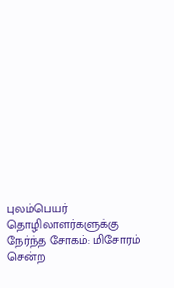புலம்பெயர் தொழிலாளர்களுக்கு நேர்ந்த சோகம்: மிசோரம் சென்ற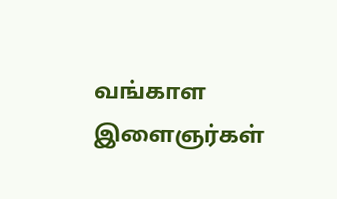வங்காள இளைஞர்கள்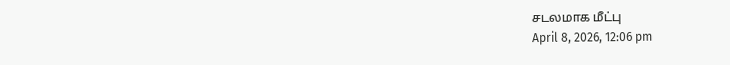சடலமாக மீட்பு
April 8, 2026, 12:06 pm